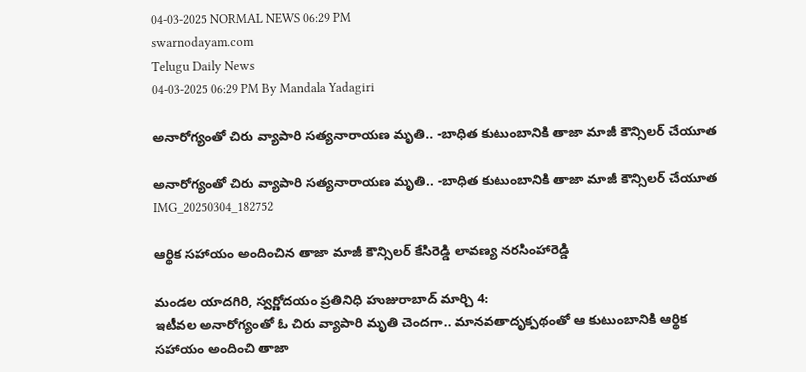04-03-2025 NORMAL NEWS 06:29 PM
swarnodayam.com
Telugu Daily News
04-03-2025 06:29 PM By Mandala Yadagiri

అనారోగ్యంతో చిరు వ్యాపారి సత్యనారాయణ మృతి.. -బాధిత కుటుంబానికి తాజా మాజీ కౌన్సిలర్ చేయూత

అనారోగ్యంతో చిరు వ్యాపారి సత్యనారాయణ మృతి.. -బాధిత కుటుంబానికి తాజా మాజీ కౌన్సిలర్ చేయూత
IMG_20250304_182752

ఆర్థిక సహాయం అందించిన తాజా మాజీ కౌన్సిలర్ కేసిరెడ్డి లావణ్య నరసింహారెడ్డి

మండల యాదగిరి, స్వర్ణోదయం ప్రతినిధి హుజురాబాద్ మార్చి 4:
ఇటీవల అనారోగ్యంతో ఓ చిరు వ్యాపారి మృతి చెందగా.. మానవతాదృక్పథంతో ఆ కుటుంబానికి ఆర్థిక సహాయం అందించి తాజా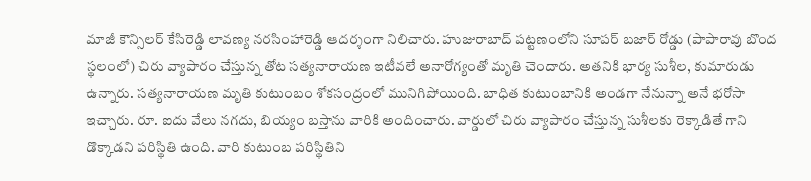మాజీ కౌన్సిలర్ కేసిరెడ్డి లావణ్య నరసింహారెడ్డి ఆదర్శంగా నిలిచారు. హుజురాబాద్ పట్టణంలోని సూపర్ బజార్ రోడ్డు (పాపారావు బొంద స్థలంలో) చిరు వ్యాపారం చేస్తున్న తోట సత్యనారాయణ ఇటీవలే అనారోగ్యంతో మృతి చెందారు. అతనికి భార్య సుశీల, కుమారుడు ఉన్నారు. సత్యనారాయణ మృతి కుటుంబం శోకసంద్రంలో మునిగిపోయింది. బాధిత కుటుంబానికి అండగా నేనున్నా అనే భరోసా ఇచ్చారు. రూ. ఐదు వేలు నగదు, బియ్యం బస్తాను వారికి అందించారు. వార్డులో చిరు వ్యాపారం చేస్తున్న సుశీలకు రెక్కాడితే గాని డొక్కాడని పరిస్థితి ఉంది. వారి కుటుంబ పరిస్థితిని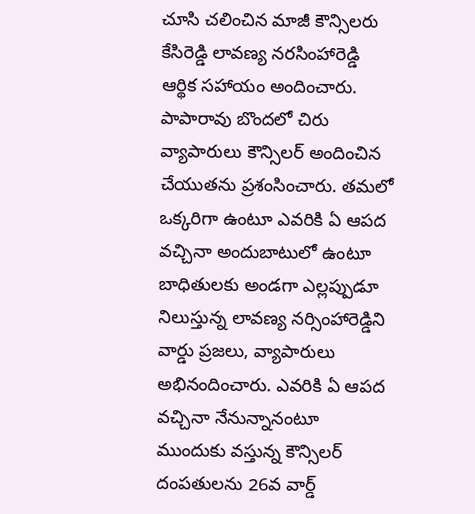చూసి చలించిన మాజీ కౌన్సిలరు కేసిరెడ్డి లావణ్య నరసింహారెడ్డి ఆర్థిక సహాయం అందించారు. పాపారావు బొందలో చిరు వ్యాపారులు కౌన్సిలర్ అందించిన చేయుతను ప్రశంసించారు. తమలో ఒక్కరిగా ఉంటూ ఎవరికి ఏ ఆపద వచ్చినా అందుబాటులో ఉంటూ బాధితులకు అండగా ఎల్లప్పుడూ నిలుస్తున్న లావణ్య నర్సింహారెడ్డిని వార్డు ప్రజలు, వ్యాపారులు అభినందించారు. ఎవరికి ఏ ఆపద వచ్చినా నేనున్నానంటూ ముందుకు వస్తున్న కౌన్సిలర్ దంపతులను 26వ వార్డ్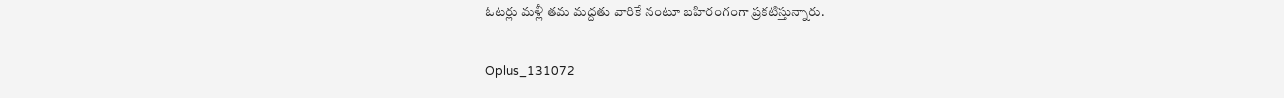ఓటర్లు మళ్లీ తమ మద్దతు వారికే నంటూ బహిరంగంగా ప్రకటిస్తున్నారు.

Oplus_131072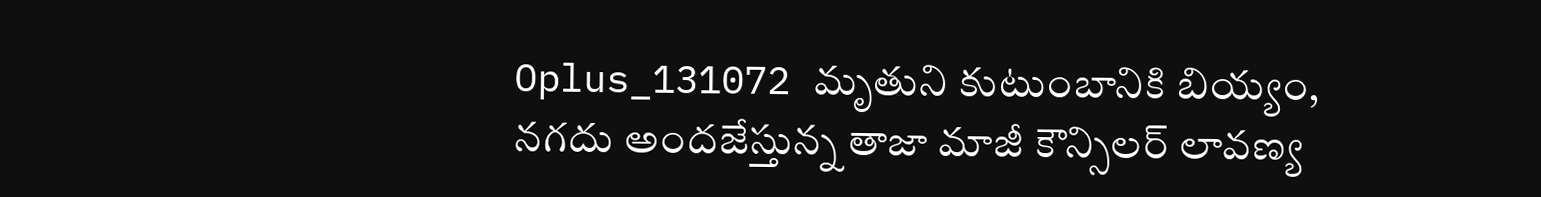Oplus_131072 మృతుని కుటుంబానికి బియ్యం, నగదు అందజేస్తున్న తాజా మాజీ కౌన్సిలర్ లావణ్య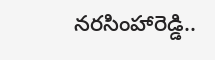నరసింహారెడ్డి..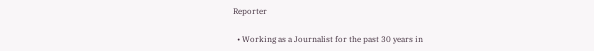Reporter

  • Working as a Journalist for the past 30 years in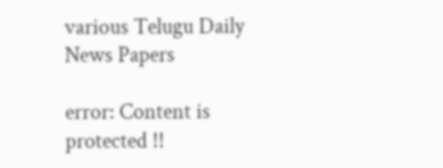various Telugu Daily News Papers

error: Content is protected !!